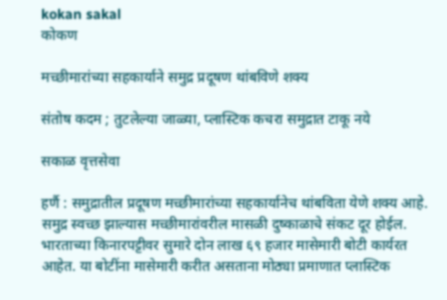kokan sakal
कोकण

मच्छीमारांच्या सहकार्याने समुद्र प्रदूषण थांबविणे शक्य

संतोष कदम ; तुटलेल्या जाळ्या, प्लास्टिक कचरा समुद्रात टाकू नये

सकाळ वृत्तसेवा

हर्णै : समुद्रातील प्रदूषण मच्छीमारांच्या सहकार्यानेच थांबविता येणे शक्य आहे. समुद्र स्वच्छ झाल्यास मच्छीमारांवरील मासळी दुष्काळाचे संकट दूर होईल. भारताच्या किनारपट्टीवर सुमारे दोन लाख ६९ हजार मासेमारी बोटी कार्यरत आहेत. या बोटींना मासेमारी करीत असताना मोठ्या प्रमाणात प्लास्टिक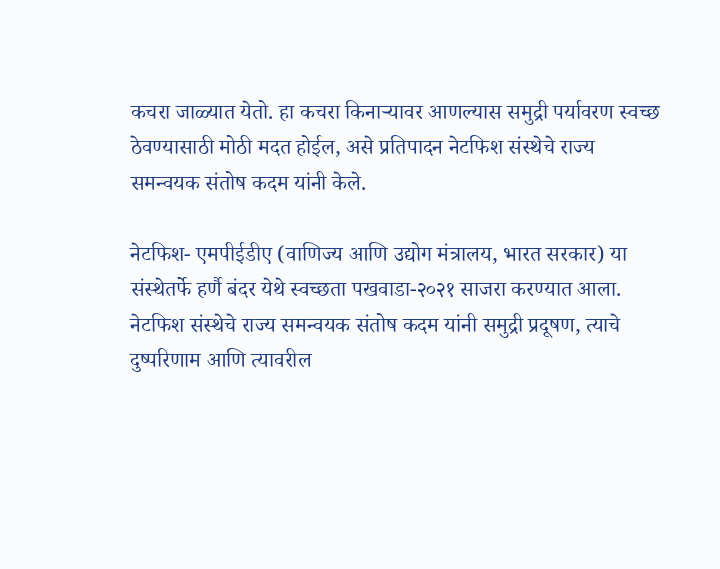कचरा जाळ्यात येतो. हा कचरा किनाऱ्यावर आणल्यास समुद्री पर्यावरण स्वच्छ ठेवण्यासाठी मोठी मदत होईल, असे प्रतिपादन नेटफिश संस्थेचे राज्य समन्वयक संतोष कदम यांनी केले.

नेटफिश- एमपीईडीए (वाणिज्य आणि उद्योग मंत्रालय, भारत सरकार) या संस्थेतर्फे हर्णै बंदर येथे स्वच्छता पखवाडा-२०२१ साजरा करण्यात आला. नेटफिश संस्थेचे राज्य समन्वयक संतोष कदम यांनी समुद्री प्रदूषण, त्याचे दुष्परिणाम आणि त्यावरील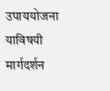उपाययोजना याविषयी मार्गदर्शन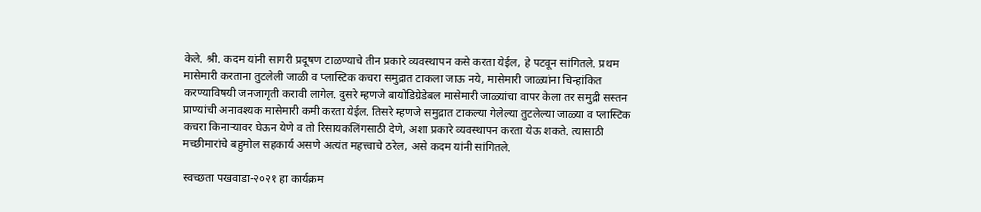केले. श्री. कदम यांनी सागरी प्रदूषण टाळण्याचे तीन प्रकारे व्यवस्थापन कसे करता येईल, हे पटवून सांगितले. प्रथम मासेमारी करताना तुटलेली जाळी व प्लास्टिक कचरा समुद्रात टाकला जाऊ नये, मासेमारी जाळ्यांना चिन्हांकित करण्याविषयी जनजागृती करावी लागेल. दुसरे म्हणजे बायोडिग्रेडेबल मासेमारी जाळ्यांचा वापर केला तर समुद्री सस्तन प्राण्यांची अनावश्यक मासेमारी कमी करता येईल. तिसरे म्हणजे समुद्रात टाकल्या गेलेल्या तुटलेल्या जाळ्या व प्लास्टिक कचरा किनाऱ्यावर घेऊन येणे व तो रिसायकलिंगसाठी देणे, अशा प्रकारे व्यवस्थापन करता येऊ शकते. त्यासाठी मच्छीमारांचे बहुमोल सहकार्य असणे अत्यंत महत्त्वाचे ठरेल, असे कदम यांनी सांगितले.

स्वच्छता पखवाडा-२०२१ हा कार्यक्रम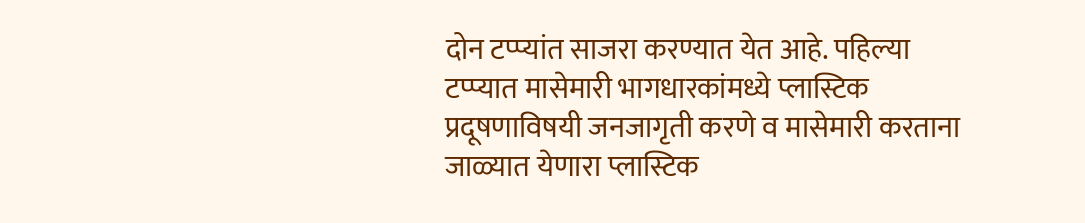दोन टप्प्यांत साजरा करण्यात येत आहे. पहिल्या टप्प्यात मासेमारी भागधारकांमध्ये प्लास्टिक प्रदूषणाविषयी जनजागृती करणे व मासेमारी करताना जाळ्यात येणारा प्लास्टिक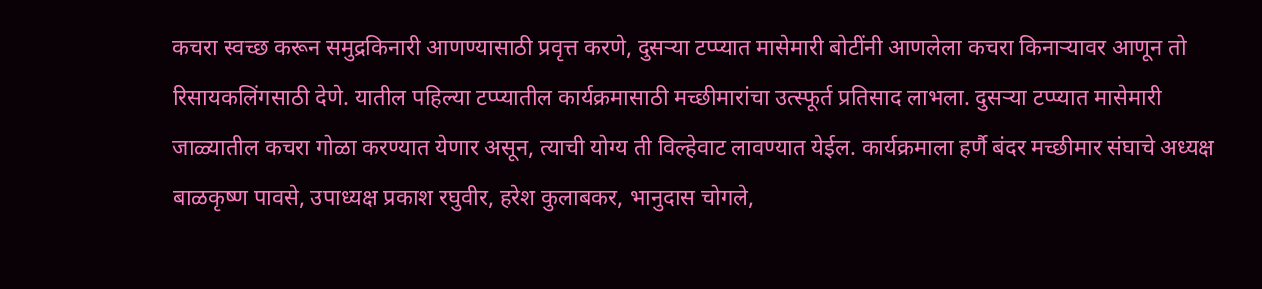कचरा स्वच्छ करून समुद्रकिनारी आणण्यासाठी प्रवृत्त करणे, दुसऱ्या टप्प्यात मासेमारी बोटींनी आणलेला कचरा किनाऱ्यावर आणून तो रिसायकलिंगसाठी देणे. यातील पहिल्या टप्प्यातील कार्यक्रमासाठी मच्छीमारांचा उत्स्फूर्त प्रतिसाद लाभला. दुसऱ्या टप्प्यात मासेमारी जाळ्यातील कचरा गोळा करण्यात येणार असून, त्याची योग्य ती विल्हेवाट लावण्यात येईल. कार्यक्रमाला हर्णै बंदर मच्छीमार संघाचे अध्यक्ष बाळकृष्ण पावसे, उपाध्यक्ष प्रकाश रघुवीर, हरेश कुलाबकर, भानुदास चोगले,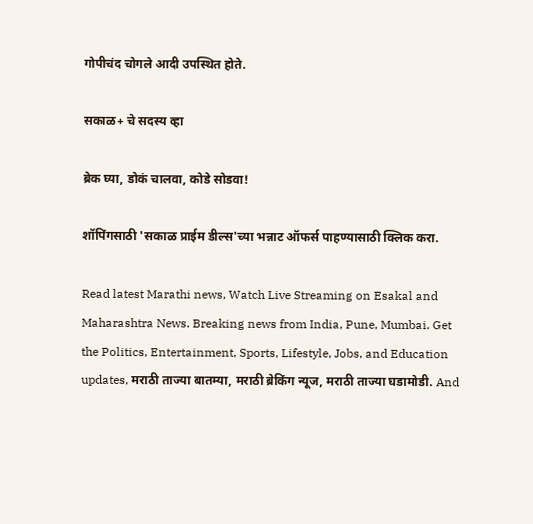गोपीचंद चोगले आदी उपस्थित होते.

सकाळ+ चे सदस्य व्हा

ब्रेक घ्या, डोकं चालवा, कोडे सोडवा!

शॉपिंगसाठी 'सकाळ प्राईम डील्स'च्या भन्नाट ऑफर्स पाहण्यासाठी क्लिक करा.

Read latest Marathi news, Watch Live Streaming on Esakal and Maharashtra News. Breaking news from India, Pune, Mumbai. Get the Politics, Entertainment, Sports, Lifestyle, Jobs, and Education updates, मराठी ताज्या बातम्या, मराठी ब्रेकिंग न्यूज, मराठी ताज्या घडामोडी. And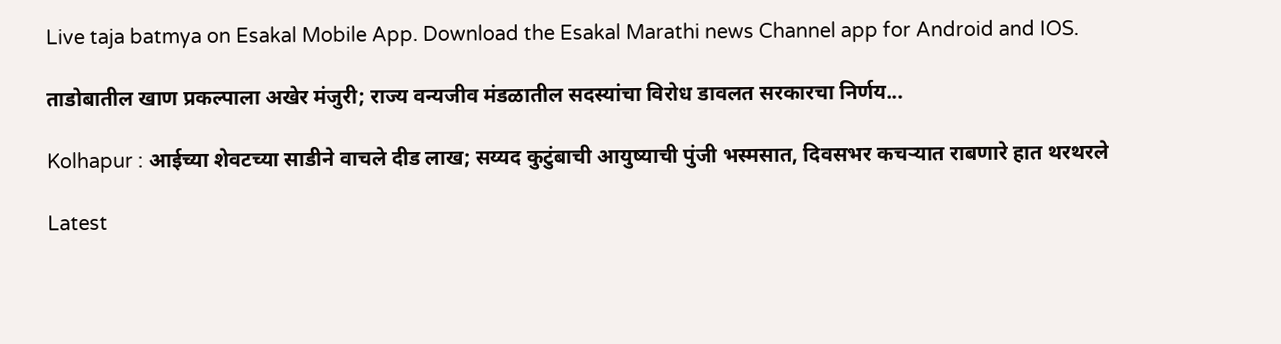Live taja batmya on Esakal Mobile App. Download the Esakal Marathi news Channel app for Android and IOS.

ताडोबातील खाण प्रकल्पाला अखेर मंजुरी; राज्य वन्यजीव मंडळातील सदस्यांचा विरोध डावलत सरकारचा निर्णय...

Kolhapur : आईच्या शेवटच्या साडीने वाचले दीड लाख; सय्यद कुटुंबाची आयुष्याची पुंजी भस्मसात, दिवसभर कचऱ्यात राबणारे हात थरथरले

Latest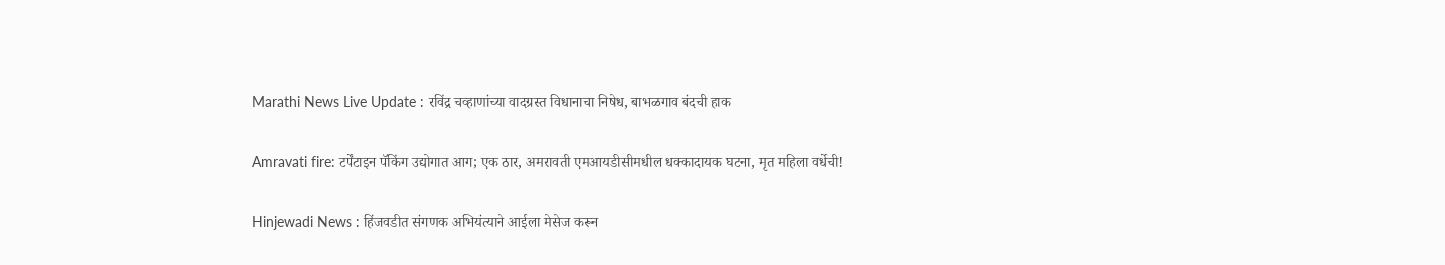Marathi News Live Update : रविंद्र चव्हाणांच्या वादग्रस्त विधानाचा निषेध, बाभळगाव बंदची हाक

Amravati fire: टर्पेंटाइन पॅकिंग उद्योगात आग; एक ठार, अमरावती एमआयडीसीमधील धक्कादायक घटना, मृत महिला वर्धेची!

Hinjewadi News : हिंजवडीत संगणक अभियंत्याने आईला मेसेज करून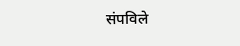संपविले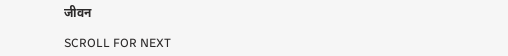जीवन

SCROLL FOR NEXT